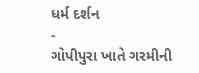ધર્મ દર્શન
-
ગોપીપુરા ખાતે ગરમીની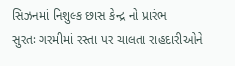સિઝનમાં નિશુલ્ક છાસ કેન્દ્ર નો પ્રારંભ
સુરતઃ ગરમીમાં રસ્તા પર ચાલતા રાહદારીઓને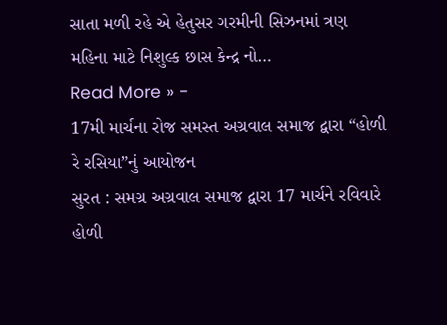સાતા મળી રહે એ હેતુસર ગરમીની સિઝનમાં ત્રણ મહિના માટે નિશુલ્ક છાસ કેન્દ્ર નો…
Read More » -
17મી માર્ચના રોજ સમસ્ત અગ્રવાલ સમાજ દ્વારા “હોળી રે રસિયા”નું આયોજન
સુરત : સમગ્ર અગ્રવાલ સમાજ દ્વારા 17 માર્ચને રવિવારે હોળી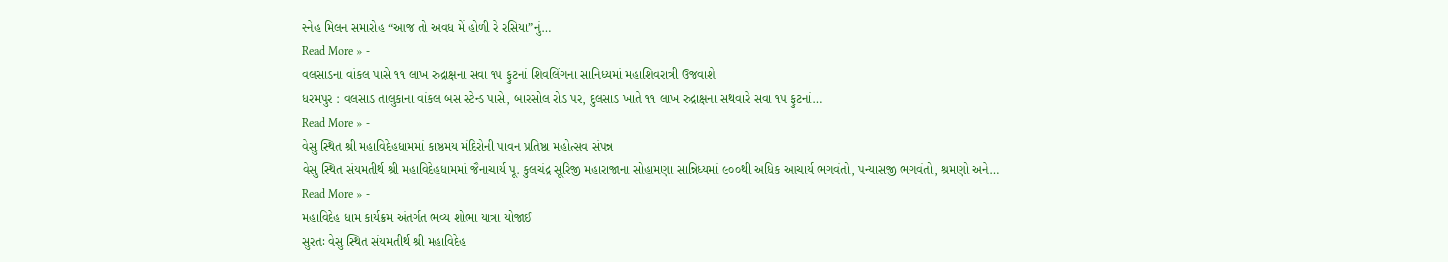સ્નેહ મિલન સમારોહ “આજ તો અવધ મેં હોળી રે રસિયા”નું…
Read More » -
વલસાડના વાંકલ પાસે ૧૧ લાખ રુદ્રાક્ષના સવા ૧૫ ફુટનાં શિવલિંગના સાનિધ્યમાં મહાશિવરાત્રી ઉજવાશે
ધરમપુર : વલસાડ તાલુકાના વાંકલ બસ સ્ટેન્ડ પાસે, બારસોલ રોડ પર, દુલસાડ ખાતે ૧૧ લાખ રુદ્રાક્ષના સથવારે સવા ૧૫ ફુટનાં…
Read More » -
વેસુ સ્થિત શ્રી મહાવિદેહધામમાં કાષ્ઠમય મંદિરોની પાવન પ્રતિષ્ઠા મહોત્સવ સંપન્ન
વેસુ સ્થિત સંયમતીર્થ શ્રી મહાવિદેહધામમાં જૈનાચાર્ય પૂ. કુલચંદ્ર સૂરિજી મહારાજાના સોહામણા સાન્નિધ્યમાં ૯૦૦થી અધિક આચાર્ય ભગવંતો, પન્યાસજી ભગવંતો, શ્રમણો અને…
Read More » -
મહાવિદેહ ધામ કાર્યક્રમ અંતર્ગત ભવ્ય શોભા યાત્રા યોજાઈ
સુરતઃ વેસુ સ્થિત સંયમતીર્થ શ્રી મહાવિદેહ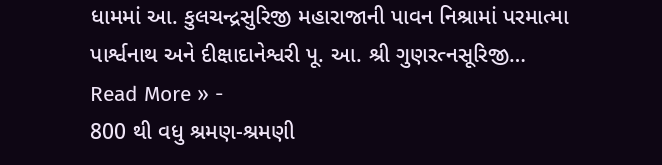ધામમાં આ. કુલચન્દ્રસુરિજી મહારાજાની પાવન નિશ્રામાં પરમાત્મા પાર્શ્વનાથ અને દીક્ષાદાનેશ્વરી પૂ. આ. શ્રી ગુણરત્નસૂરિજી…
Read More » -
800 થી વધુ શ્રમણ-શ્રમણી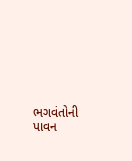ભગવંતોની પાવન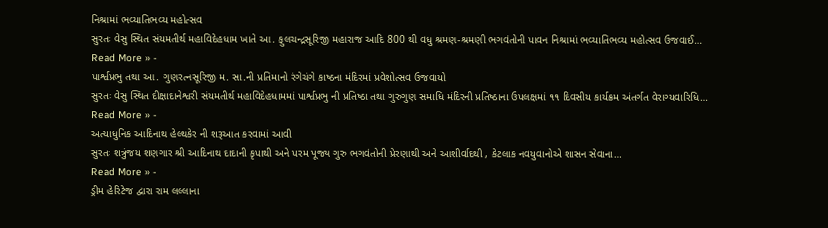નિશ્રામાં ભવ્યાતિભવ્ય મહોત્સવ
સુરતઃ વેસુ સ્થિત સંયમતીર્થ મહાવિદેહધામ ખાતે આ. ફુલચન્દ્રસૂરિજી મહારાજ આદિ 800 થી વધુ શ્રમણ-શ્રમણી ભગવંતોની પાવન નિશ્રામાં ભવ્યાતિભવ્ય મહોત્સવ ઉજવાઈ…
Read More » -
પાર્શ્વપ્રભુ તથા આ. ગુણરત્નસૂરિજી મ. સા.ની પ્રતિમાનો રંગેચંગે કાષ્ઠના મંદિરમાં પ્રવેશોત્સવ ઉજવાયો
સુરતઃ વેસુ સ્થિત દીક્ષાદાનેશ્વરી સંયમતીર્થ મહાવિદેહધામમાં પાર્શ્વપ્રભુ ની પ્રતિષ્ઠા તથા ગુરુગુણ સમાધિ મંદિરની પ્રતિષ્ઠાના ઉપલક્ષમાં ૧૧ દિવસીય કાર્યક્રમ અંતર્ગત વેરાગ્યવારિધિ…
Read More » -
અત્યાધુનિક આદિનાથ હેલ્થકેર ની શરૂઆત કરવામાં આવી
સુરતઃ શત્રુંજય શણગાર શ્રી આદિનાથ દાદાની કૃપાથી અને પરમ પૂજ્ય ગુરુ ભગવંતોની પ્રેરણાથી અને આશીર્વાદથી , કેટલાક નવયુવાનોએ શાસન સેવાના…
Read More » -
ડ્રીમ હેરિટેજ દ્વારા રામ લલ્લાના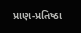પ્રાણ-પ્રતિષ્ઠા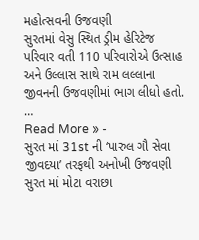મહોત્સવની ઉજવણી
સુરતમાં વેસુ સ્થિત ડ્રીમ હેરિટેજ પરિવાર વતી 110 પરિવારોએ ઉત્સાહ અને ઉલ્લાસ સાથે રામ લલ્લાના જીવનની ઉજવણીમાં ભાગ લીધો હતો. …
Read More » -
સુરત માં 31st ની ‘પારુલ ગૌ સેવા જીવદયા’ તરફથી અનોખી ઉજવણી
સુરત માં મોટા વરાછા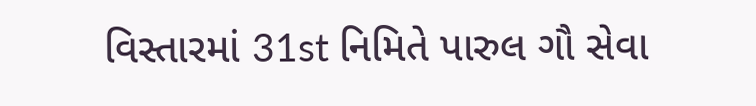વિસ્તારમાં 31st નિમિતે પારુલ ગૌ સેવા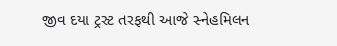જીવ દયા ટ્રસ્ટ તરફથી આજે સ્નેહમિલન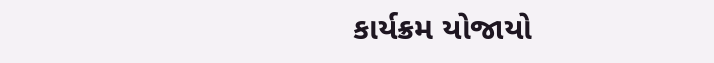કાર્યક્રમ યોજાયો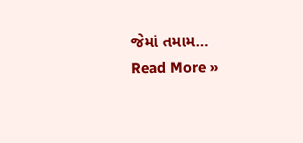જેમાં તમામ…
Read More »